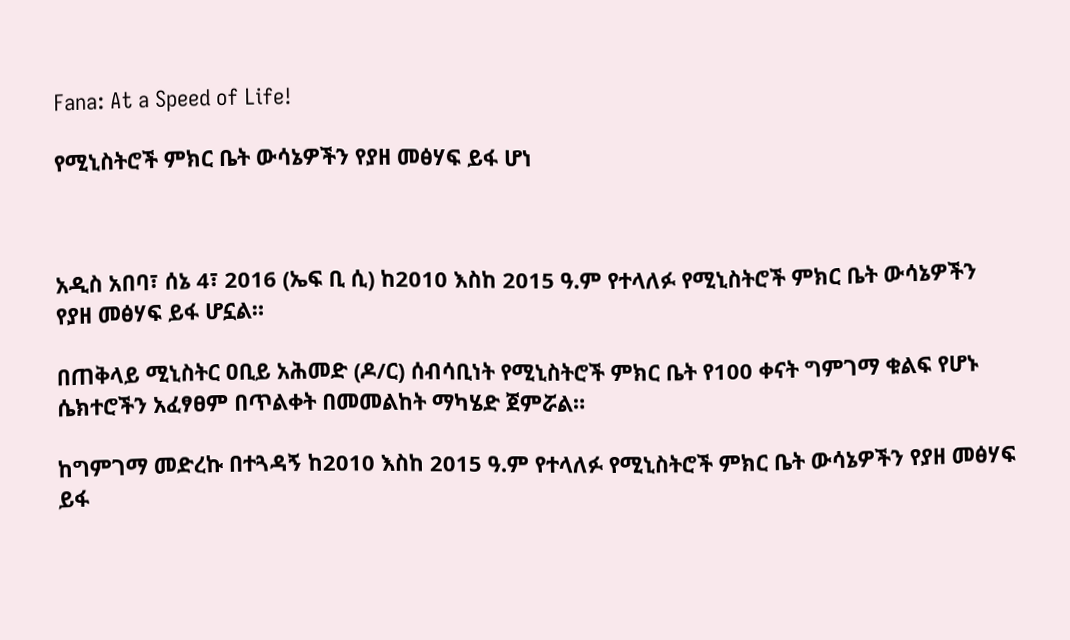Fana: At a Speed of Life!

የሚኒስትሮች ምክር ቤት ውሳኔዎችን የያዘ መፅሃፍ ይፋ ሆነ



አዲስ አበባ፣ ሰኔ 4፣ 2016 (ኤፍ ቢ ሲ) ከ2010 እስከ 2015 ዓ.ም የተላለፉ የሚኒስትሮች ምክር ቤት ውሳኔዎችን የያዘ መፅሃፍ ይፋ ሆኗል።

በጠቅላይ ሚኒስትር ዐቢይ አሕመድ (ዶ/ር) ሰብሳቢነት የሚኒስትሮች ምክር ቤት የ100 ቀናት ግምገማ ቁልፍ የሆኑ ሴክተሮችን አፈፃፀም በጥልቀት በመመልከት ማካሄድ ጀምሯል።

ከግምገማ መድረኩ በተጓዳኝ ከ2010 እስከ 2015 ዓ.ም የተላለፉ የሚኒስትሮች ምክር ቤት ውሳኔዎችን የያዘ መፅሃፍ ይፋ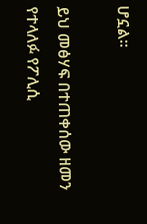ሆኗል።

ይህ መፅሃፍ በተጠቀሰው ዘመን የተላለፉ የፖሊሲ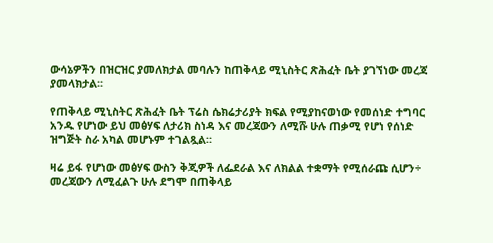ውሳኔዎችን በዝርዝር ያመለክታል መባሉን ከጠቅላይ ሚኒስትር ጽሕፈት ቤት ያገኘነው መረጃ ያመላክታል፡፡

የጠቅላይ ሚኒስትር ጽሕፈት ቤት ፕሬስ ሴክሬታሪያት ክፍል የሚያከናወነው የመሰነድ ተግባር አንዱ የሆነው ይህ መፅሃፍ ለታሪክ ስነዳ እና መረጃውን ለሚሹ ሁሉ ጠቃሚ የሆነ የሰነድ ዝግጅት ስራ አካል መሆኑም ተገልጿል።

ዛሬ ይፋ የሆነው መፅሃፍ ውስን ቅጂዎች ለፌደራል እና ለክልል ተቋማት የሚሰራጩ ሲሆን÷ መረጃውን ለሚፈልጉ ሁሉ ደግሞ በጠቅላይ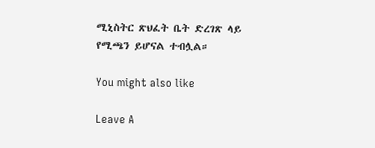ሚኒስትር ጽህፈት ቤት ድረገጽ ላይ የሚጫን ይሆናል ተብሏል።

You might also like

Leave A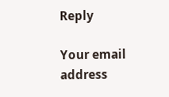Reply

Your email address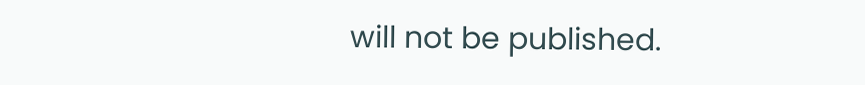will not be published.